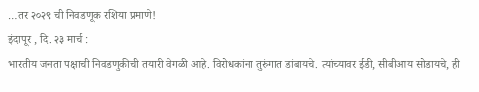…तर २०२९ ची निवडणूक रशिया प्रमाणे!
इंदापूर , दि. २३ मार्च :
भारतीय जनता पक्षाची निवडणुकीची तयारी वेगळी आहे. विरोधकांना तुरुंगात डांबायचे. त्यांच्यावर ईडी, सीबीआय सोडायचे, ही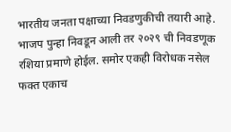भारतीय जनता पक्षाच्या निवडणुकीची तयारी आहे. भाजप पुन्हा निवडून आली तर २०२९ ची निवडणूक रशिया प्रमाणे होईल. समोर एकही विरोधक नसेल फक्त एकाच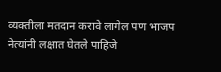व्यक्तीला मतदान करावे लागेल पण भाजप नेत्यांनी लक्षात घेतले पाहिजे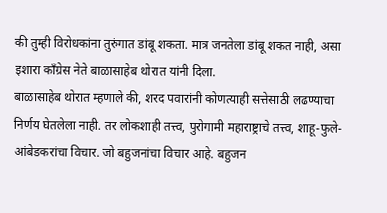की तुम्ही विरोधकांना तुरुंगात डांबू शकता. मात्र जनतेला डांबू शकत नाही, असा इशारा काँग्रेस नेते बाळासाहेब थोरात यांनी दिला.
बाळासाहेब थोरात म्हणाले की, शरद पवारांनी कोणत्याही सत्तेसाठी लढण्याचा निर्णय घेतलेला नाही. तर लोकशाही तत्त्व, पुरोगामी महाराष्ट्राचे तत्त्व, शाहू-फुले-आंबेडकरांचा विचार. जो बहुजनांचा विचार आहे. बहुजन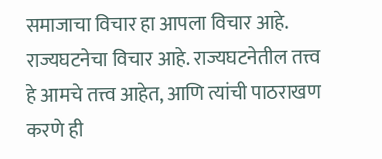समाजाचा विचार हा आपला विचार आहे. राज्यघटनेचा विचार आहे. राज्यघटनेतील तत्त्व हे आमचे तत्त्व आहेत, आणि त्यांची पाठराखण करणे ही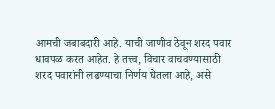आमची जबाबदारी आहे. याची जाणीव ठेवून शरद पवार धावपळ करत आहेत. हे तत्त्व, विचार वाचवण्यासाठी शरद पवारांनी लढण्याचा निर्णय घेतला आहे, असे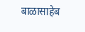बाळासाहेब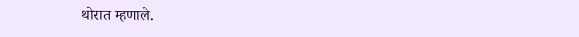थोरात म्हणाले.